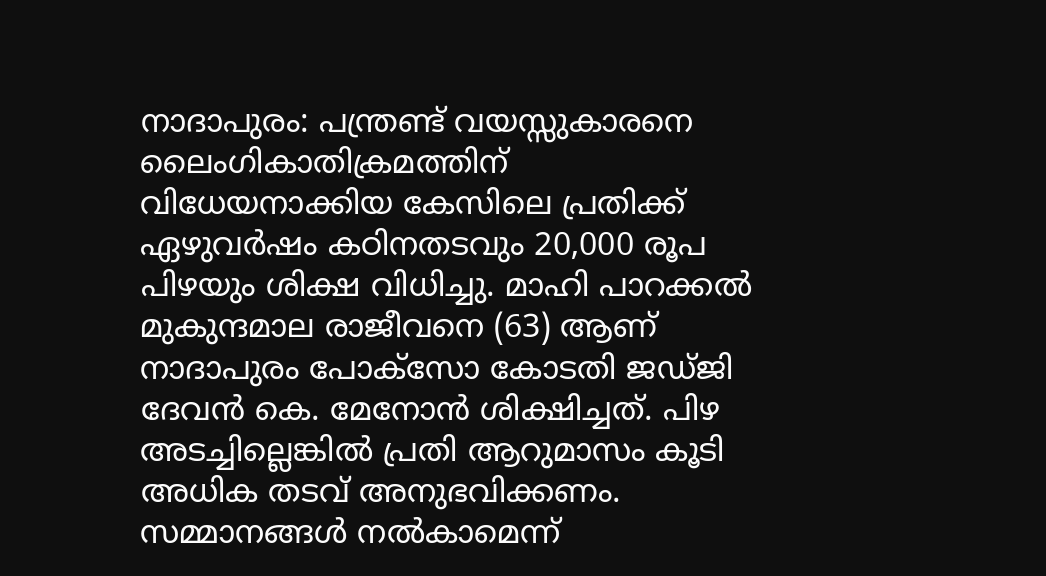നാദാപുരം: പന്ത്രണ്ട് വയസ്സുകാരനെ ലൈംഗികാതിക്രമത്തിന് വിധേയനാക്കിയ കേസിലെ പ്രതിക്ക് ഏഴുവർഷം കഠിനതടവും 20,000 രൂപ പിഴയും ശിക്ഷ വിധിച്ചു. മാഹി പാറക്കൽ മുകുന്ദമാല രാജീവനെ (63) ആണ് നാദാപുരം പോക്സോ കോടതി ജഡ്ജി ദേവൻ കെ. മേനോൻ ശിക്ഷിച്ചത്. പിഴ അടച്ചില്ലെങ്കിൽ പ്രതി ആറുമാസം കൂടി അധിക തടവ് അനുഭവിക്കണം.
സമ്മാനങ്ങൾ നൽകാമെന്ന്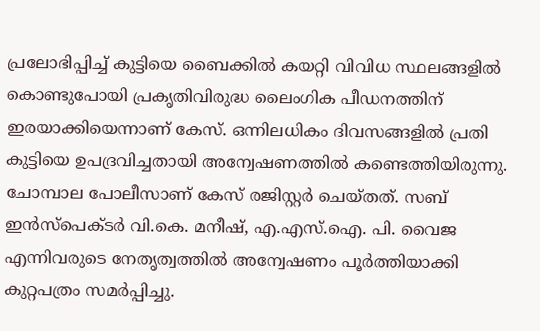പ്രലോഭിപ്പിച്ച് കുട്ടിയെ ബൈക്കിൽ കയറ്റി വിവിധ സ്ഥലങ്ങളിൽ കൊണ്ടുപോയി പ്രകൃതിവിരുദ്ധ ലൈംഗിക പീഡനത്തിന് ഇരയാക്കിയെന്നാണ് കേസ്. ഒന്നിലധികം ദിവസങ്ങളിൽ പ്രതി കുട്ടിയെ ഉപദ്രവിച്ചതായി അന്വേഷണത്തിൽ കണ്ടെത്തിയിരുന്നു. ചോമ്പാല പോലീസാണ് കേസ് രജിസ്റ്റർ ചെയ്തത്. സബ് ഇൻസ്പെക്ടർ വി.കെ. മനീഷ്, എ.എസ്.ഐ. പി. വൈജ എന്നിവരുടെ നേതൃത്വത്തിൽ അന്വേഷണം പൂർത്തിയാക്കി കുറ്റപത്രം സമർപ്പിച്ചു.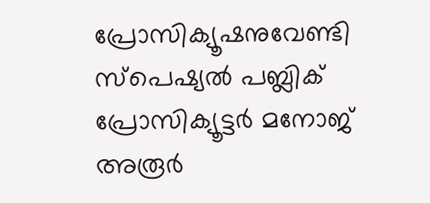പ്രോസിക്യൂഷനുവേണ്ടി സ്പെഷ്യൽ പബ്ലിക് പ്രോസിക്യൂട്ടർ മനോജ് അരൂർ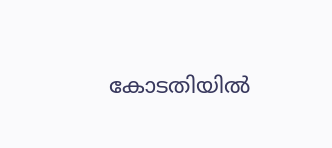കോടതിയിൽ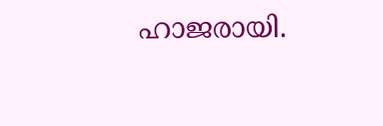ഹാജരായി.